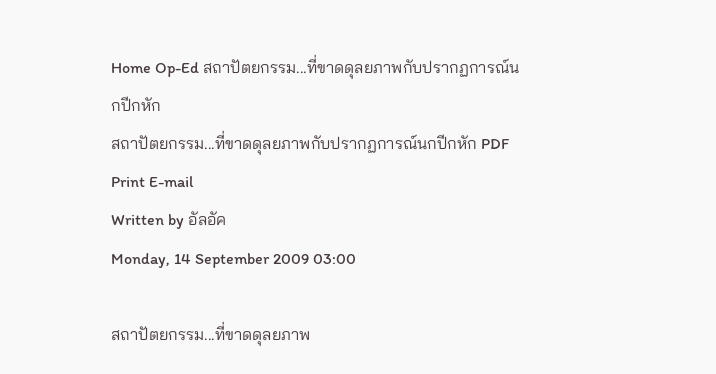Home Op-Ed สถาปัตยกรรม...ที่ขาดดุลยภาพกับปรากฏการณ์นกปีกหัก
สถาปัตยกรรม...ที่ขาดดุลยภาพกับปรากฏการณ์นกปีกหัก PDF Print E-mail
Written by อัลอัค
Monday, 14 September 2009 03:00

สถาปัตยกรรม...ที่ขาดดุลยภาพ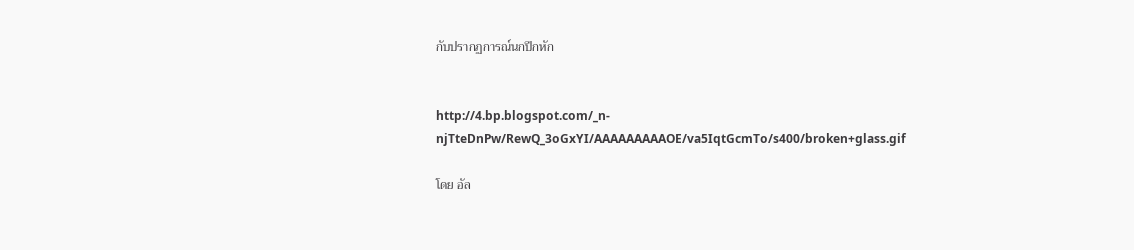กับปรากฏการณ์นกปีกหัก


http://4.bp.blogspot.com/_n-njTteDnPw/RewQ_3oGxYI/AAAAAAAAAOE/va5IqtGcmTo/s400/broken+glass.gif

โดย อัล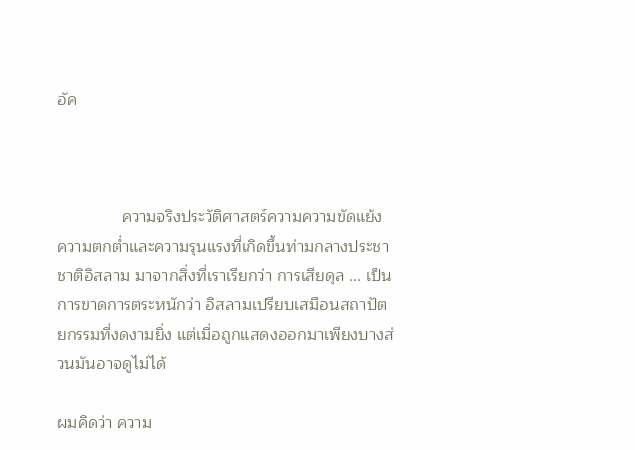อัค



              ความจริงประวัติศาสตร์ความความขัดแย้ง ความตกต่ำและความรุนแรงที่เกิดขึ้นท่ามกลางประชาชาติอิสลาม มาจากสิ่งที่เราเรียกว่า การเสียดุล ... เป็นการขาดการตระหนักว่า อิสลามเปรียบเสมือนสถาปัตยกรรมที่งดงามยิ่ง แต่เมื่อถูกแสดงออกมาเพียงบางส่วนมันอาจดูไม่ได้

ผมคิดว่า ความ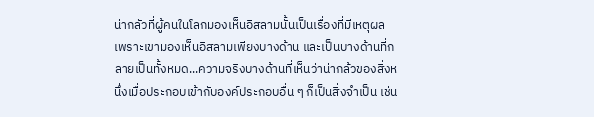น่ากลัวที่ผู้คนในโลกมองเห็นอิสลามนั้นเป็นเรื่องที่มีเหตุผล เพราะเขามองเห็นอิสลามเพียงบางด้าน และเป็นบางด้านที่กลายเป็นทั้งหมด...ความจริงบางด้านที่เห็นว่าน่ากล้วของสิ่งหนึ่งเมื่อประกอบเข้ากับองค์ประกอบอื่น ๆ ก็เป็นสิ่งจำเป็น เช่น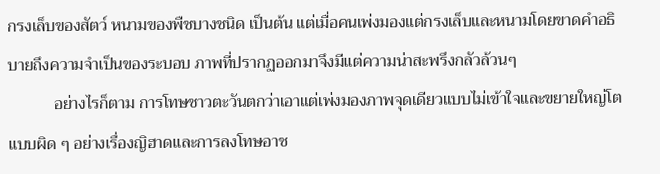กรงเล็บของสัตว์ หนามของพืชบางชนิด เป็นต้น แต่เมื่อคนเพ่งมองแต่กรงเล็บและหนามโดยขาดคำอธิบายถึงความจำเป็นของระบอบ ภาพที่ปรากฏออกมาจึงมีแต่ความน่าสะพรึงกลัวล้วนๆ
           อย่างไรก็ตาม การโทษชาวตะวันตกว่าเอาแต่เพ่งมองภาพจุดเดียวแบบไม่เข้าใจและขยายใหญ่โตแบบผิด ๆ อย่างเรื่องญิฮาดและการลงโทษอาช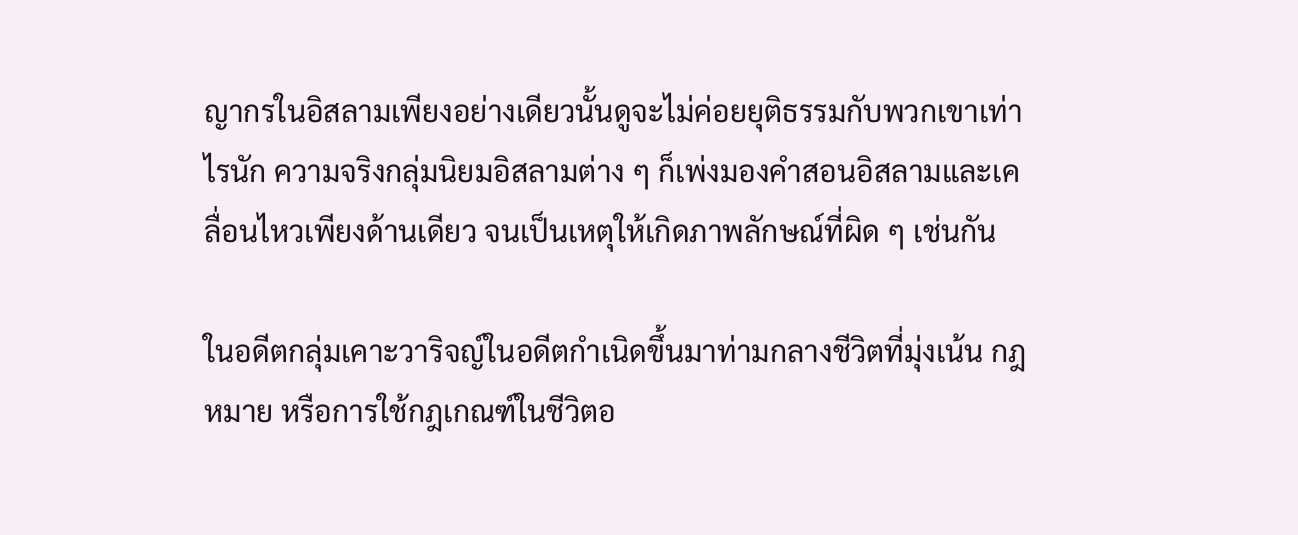ญากรในอิสลามเพียงอย่างเดียวนั้นดูจะไม่ค่อยยุติธรรมกับพวกเขาเท่าไรนัก ความจริงกลุ่มนิยมอิสลามต่าง ๆ ก็เพ่งมองคำสอนอิสลามและเคลื่อนไหวเพียงด้านเดียว จนเป็นเหตุให้เกิดภาพลักษณ์ที่ผิด ๆ เช่นกัน

ในอดีตกลุ่มเคาะวาริจญ์ในอดีตกำเนิดขึ้นมาท่ามกลางชีวิตที่มุ่งเน้น กฎหมาย หรือการใช้กฎเกณฑ์ในชีวิตอ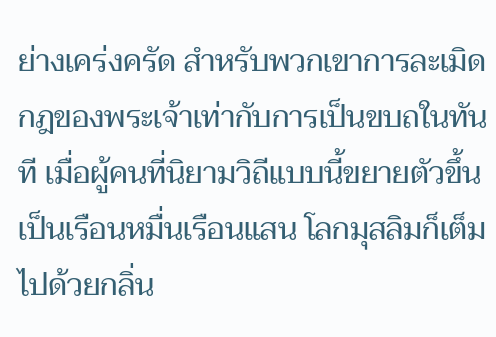ย่างเคร่งครัด สำหรับพวกเขาการละเมิดกฎของพระเจ้าเท่ากับการเป็นขบถในทันที เมื่อผู้คนที่นิยามวิถีแบบนี้ขยายตัวขึ้นเป็นเรือนหมื่นเรือนแสน โลกมุสลิมก็เต็มไปด้วยกลิ่น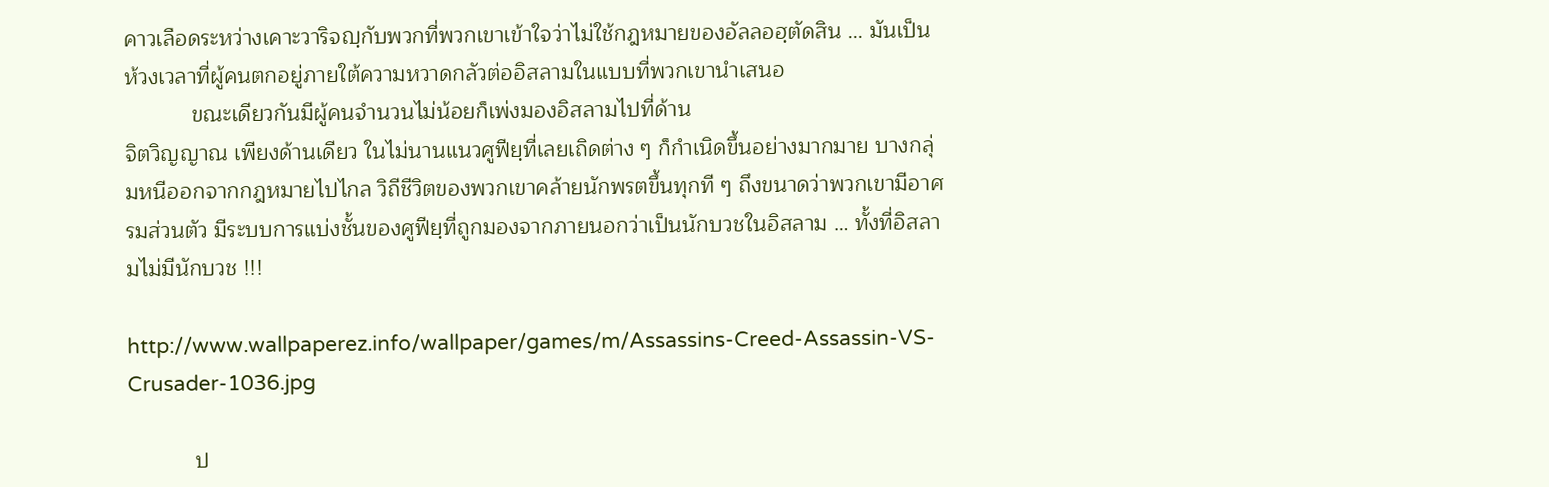คาวเลือดระหว่างเคาะวาริจญฺกับพวกที่พวกเขาเข้าใจว่าไม่ใช้กฎหมายของอัลลอฮฺตัดสิน ... มันเป็นห้วงเวลาที่ผู้คนตกอยู่ภายใต้ความหวาดกลัวต่ออิสลามในแบบที่พวกเขานำเสนอ
           ขณะเดียวกันมีผู้คนจำนวนไม่น้อยก็เพ่งมองอิสลามไปที่ด้าน
จิตวิญญาณ เพียงด้านเดียว ในไม่นานแนวศูฟียฺที่เลยเถิดต่าง ๆ ก็กำเนิดขึ้นอย่างมากมาย บางกลุ่มหนีออกจากกฎหมายไปไกล วิถีชีวิตของพวกเขาคล้ายนักพรตขึ้นทุกที ๆ ถึงขนาดว่าพวกเขามีอาศรมส่วนตัว มีระบบการแบ่งชั้นของศูฟียฺที่ถูกมองจากภายนอกว่าเป็นนักบวชในอิสลาม … ทั้งที่อิสลามไม่มีนักบวช !!!

http://www.wallpaperez.info/wallpaper/games/m/Assassins-Creed-Assassin-VS-Crusader-1036.jpg

           ป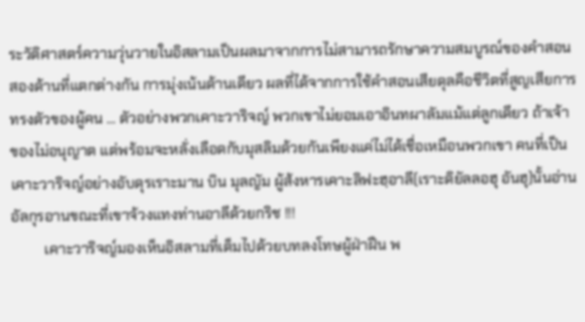ระวัติศาสตร์ความวุ่นวายในอิสลามเป็นผลมาจากการไม่สามารถรักษาความสมบูรณ์ของคำสอนสองด้านที่แตกต่างกัน การมุ่งเน้นด้านเดียว ผลที่ได้จากการใช้คำสอนเสียดุลคือชีวิตที่สูญเสียการทรงตัวของผู้คน ... ตัวอย่างพวกเคาะวาริจญ์ พวกเขาไม่ยอมเอาอินทผาลัมแม้แต่ลูกเดียว ถ้าเจ้าของไม่อนุญาต แต่พร้อมจะหลั่งเลือดกับมุสลิมด้วยกันเพียงแค่ไม่ได้เชื่อเหมือนพวกเขา คนที่เป็นเคาะวาริจญ์อย่างอับดุรเราะมาน บิน มุลญัม ผู้ส้งหารเคาะลิฟะฮฺอาลี(เราะดิยัลลอฮุ อันฮุ)นั้นอ่านอัลกุรอานขณะที่เขาจ้วงแทงท่านอาลีด้วยกริช !!!
         เคาะวาริจญ์มองเห็นอิสลามที่เต็มไปด้วยบทลงโทษผู้ฝ่าฝืน พ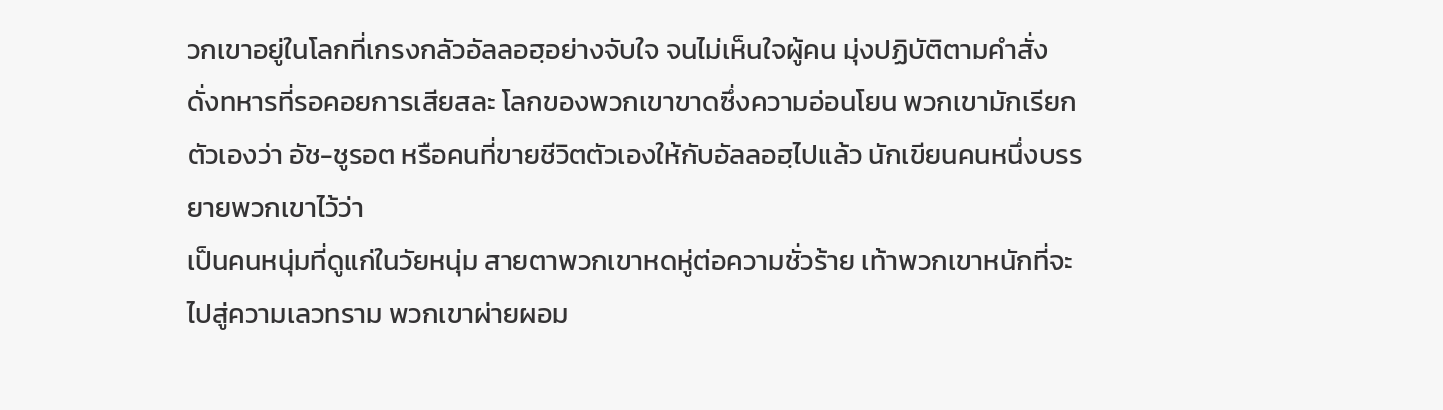วกเขาอยู่ในโลกที่เกรงกลัวอัลลอฮฺอย่างจับใจ จนไม่เห็นใจผู้คน มุ่งปฏิบัติตามคำสั่ง ดั่งทหารที่รอคอยการเสียสละ โลกของพวกเขาขาดซึ่งความอ่อนโยน พวกเขามักเรียกตัวเองว่า อัช-ชูรอต หรือคนที่ขายชีวิตตัวเองให้กับอัลลอฮฺไปแล้ว นักเขียนคนหนึ่งบรรยายพวกเขาไว้ว่า
เป็นคนหนุ่มที่ดูแก่ในวัยหนุ่ม สายตาพวกเขาหดหู่ต่อความชั่วร้าย เท้าพวกเขาหนักที่จะไปสู่ความเลวทราม พวกเขาผ่ายผอม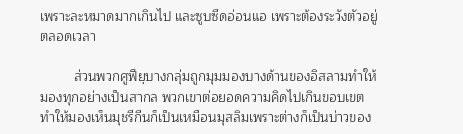เพราะละหมาดมากเกินไป และซูบซีดอ่อนแอ เพราะต้องระวังตัวอยู่ตลอดเวลา

         ส่วนพวกศูฟียฺบางกลุ่มถูกมุมมองบางด้านของอิสลามทำให้มองทุกอย่างเป็นสากล พวกเขาต่อยอดความคิดไปเกินขอบเขต ทำให้มองเห็นมุชรีกีนก็เป็นเหมือนมุสลิมเพราะต่างก็เป็นบ่าวของ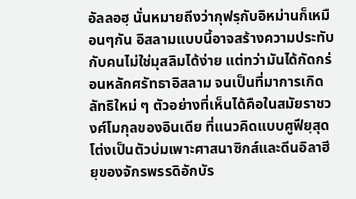อัลลอฮฺ นั่นหมายถีงว่ากุฟรฺกับอิหม่านก็เหมือนๆกัน อิสลามแบบนี้อาจสร้างความประทับกับคนไม่ใช่มุสลิมได้ง่าย แต่ทว่ามันได้กัดกร่อนหลักศรัทธาอิสลาม จนเป็นที่มาการเกิดลัทธิใหม่ ๆ ตัวอย่างที่เห็นได้คือในสมัยราชวงศ์โมกุลของอินเดีย ที่แนวคิดแบบศูฟียฺสุดโต่งเป็นตัวบ่มเพาะศาสนาซิกส์และดีนอิลาฮียฺของจักรพรรดิอักบัร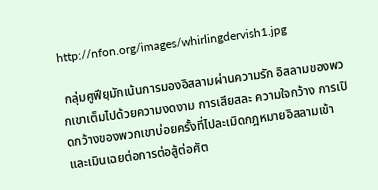http://nfon.org/images/whirlingdervish1.jpg

 กลุ่มศูฟียฺมักเน้นการมองอิสลามผ่านความรัก อิสลามของพวกเขาเต็มไปด้วยความงดงาม การเสียสละ ความใจกว้าง การเปิดกว้างของพวกเขาบ่อยครั้งที่ไปละเมิดกฎหมายอิสลามเข้า และเมินเฉยต่อการต่อสู้ต่อศัต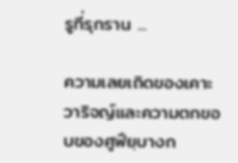รูที่รุกราน ...

ความเลยเถิดของเคาะวาริจญ์และความตกขอบของศูฟียฺบางก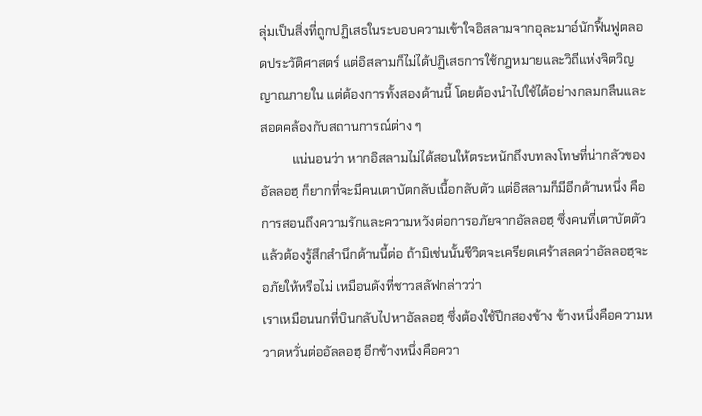ลุ่มเป็นสิ่งที่ถูกปฏิเสธในระบอบความเข้าใจอิสลามจากอุละมาอ์นักฟื้นฟูตลอดประวัติศาสตร์ แต่อิสลามก็ไม่ได้ปฏิเสธการใช้กฎหมายและวิถีแห่งจิตวิญญาณภายใน แต่ต้องการทั้งสองด้านนี้ โดยต้องนำไปใช้ได้อย่างกลมกลืนและสอดคล้องกับสถานการณ์ต่าง ๆ
          แน่นอนว่า หากอิสลามไม่ได้สอนให้ตระหนักถึงบทลงโทษที่น่ากลัวของอัลลอฮฺ ก็ยากที่จะมีคนเตาบัตกลับเนื้อกลับตัว แต่อิสลามก็มีอีกด้านหนึ่ง คือการสอนถึงความรักและความหวังต่อการอภัยจากอัลลอฮฺ ซึ่งคนที่เตาบัตตัวแล้วต้องรู้สึกสำนึกด้านนี้ต่อ ถ้ามิเช่นนั้นชีวิตจะเครียดเศร้าสลดว่าอัลลอฮฺจะอภัยให้หรือไม่ เหมือนดังที่ชาวสลัฟกล่าวว่า
เราเหมือนนกที่บินกลับไปหาอัลลอฮฺ ซึ่งต้องใช้ปีกสองข้าง ข้างหนึ่งคือความหวาดหวั่นต่ออัลลอฮฺ อีกข้างหนึ่งคือควา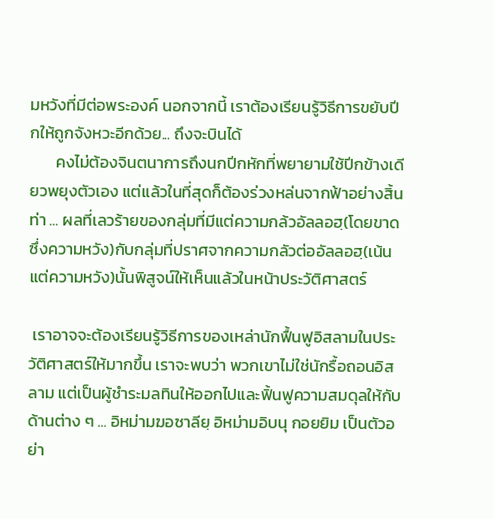มหวังที่มีต่อพระองค์ นอกจากนี้ เราต้องเรียนรู้วิธีการขยับปีกให้ถูกจังหวะอีกด้วย... ถึงจะบินได้
       คงไม่ต้องจินตนาการถึงนกปีกหักที่พยายามใช้ปีกข้างเดียวพยุงตัวเอง แต่แล้วในที่สุดก็ต้องร่วงหล่นจากฟ้าอย่างสิ้นท่า ... ผลที่เลวร้ายของกลุ่มที่มีแต่ความกล้วอัลลอฮฺ(โดยขาดซึ่งความหวัง)กับกลุ่มที่ปราศจากความกลัวต่ออัลลอฮฺ(เน้นแต่ความหวัง)นั้นพิสูจน์ให้เห็นแล้วในหน้าประวัติศาสตร์

 เราอาจจะต้องเรียนรู้วิธีการของเหล่านักฟื้นฟูอิสลามในประวัติศาสตร์ให้มากขึ้น เราจะพบว่า พวกเขาไม่ใช่นักรื้อถอนอิสลาม แต่เป็นผู้ชำระมลทินให้ออกไปและฟิ้นฟูความสมดุลให้กับด้านต่าง ๆ ... อิหม่ามฆอซาลียฺ อิหม่ามอิบนุ กอยยิม เป็นตัวอย่า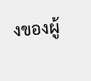งของผู้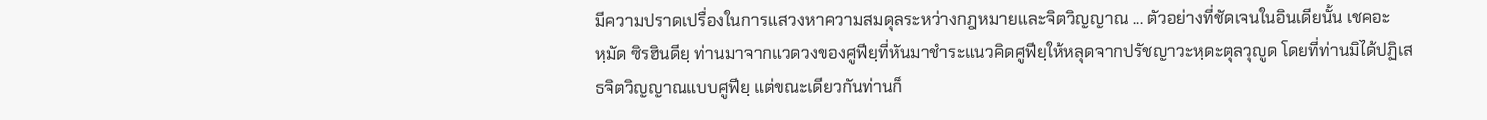มีความปราดเปรื่องในการแสวงหาความสมดุลระหว่างกฎหมายและจิตวิญญาณ ... ตัวอย่างที่ชัดเจนในอินเดียนั้น เชคอะหฺมัด ซิรฮินดียฺ ท่านมาจากแวดวงของศูฟียฺที่หันมาชำระแนวคิดศูฟียฺให้หลุดจากปรัชญาวะหฺดะตุลวุญูด โดยที่ท่านมิได้ปฏิเสธจิตวิญญาณแบบศูฟียฺ แต่ขณะเดียวกันท่านก็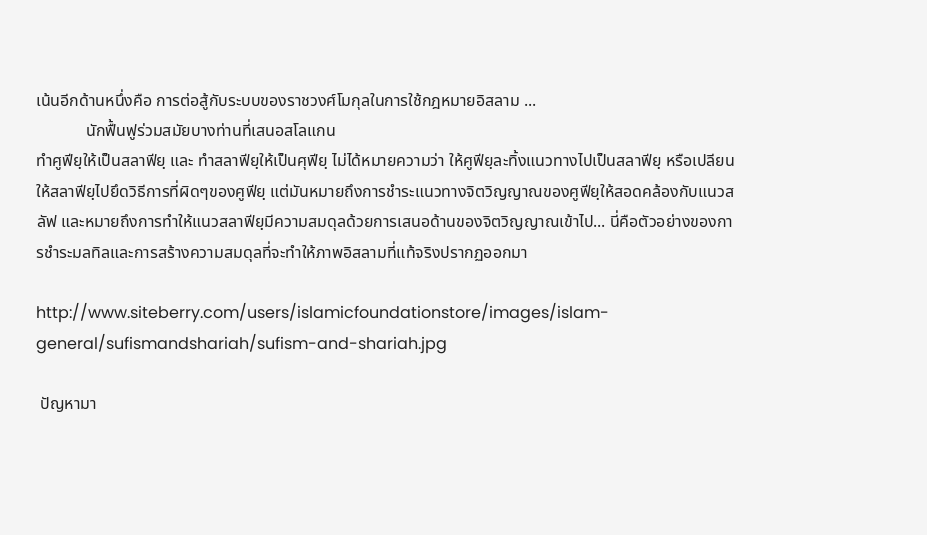เน้นอีกด้านหนึ่งคือ การต่อสู้กับระบบของราชวงศ์โมกุลในการใช้กฎหมายอิสลาม ...
            นักฟื้นฟูร่วมสมัยบางท่านที่เสนอสโลแกน
ทำศูฟียฺให้เป็นสลาฟียฺ และ ทำสลาฟียฺให้เป็นศุฟียฺ ไม่ได้หมายความว่า ให้ศูฟียฺละทิ้งแนวทางไปเป็นสลาฟียฺ หรือเปลียนให้สลาฟียฺไปยึดวิธีการที่ผิดๆของศูฟียฺ แต่มันหมายถึงการชำระแนวทางจิตวิญญาณของศูฟียฺให้สอดคล้องกับแนวสลัฟ และหมายถึงการทำให้แนวสลาฟียฺมีความสมดุลด้วยการเสนอด้านของจิตวิญญาณเข้าไป... นี่คือตัวอย่างของการชำระมลทิลและการสร้างความสมดุลที่จะทำให้ภาพอิสลามที่แท้จริงปรากฏออกมา

http://www.siteberry.com/users/islamicfoundationstore/images/islam-general/sufismandshariah/sufism-and-shariah.jpg

 ปัญหามา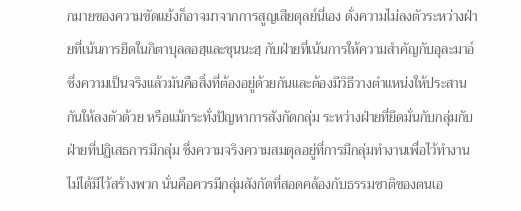กมายของความขัดแย้งก็อาจมาจากการสูญเสียดุลย์นี่เอง ดั่งความไม่ลงตัวระหว่างฝ่ายที่เน้นการยึดในกิตาบุลลอฮฺและซุนนะฮฺ กับฝ่ายที่เน้นการให้ความสำคัญกับอุละมาอ์ ซึ่งความเป็นจริงแล้วมันคือสิ่งที่ต้องอยู่ด้วยกันและต้องมีวิธีวางตำแหน่งให้ประสานกันให้ลงตัวด้วย หรือแม้กระทั่งปัญหาการสังกัดกลุ่ม ระหว่างฝ่ายที่ยึดมั่นกับกลุ่มกับฝ่ายที่ปฏิเสธการมีกลุ่ม ซึ่งความจริงความสมดุลอยู่ที่การมีกลุ่มทำงานเพื่อไว้ทำงาน ไม่ได้มีไว้สร้างพวก นั่นคือควรมีกลุ่มสังกัดที่สอดคล้องกับธรรมชาติของตนเอ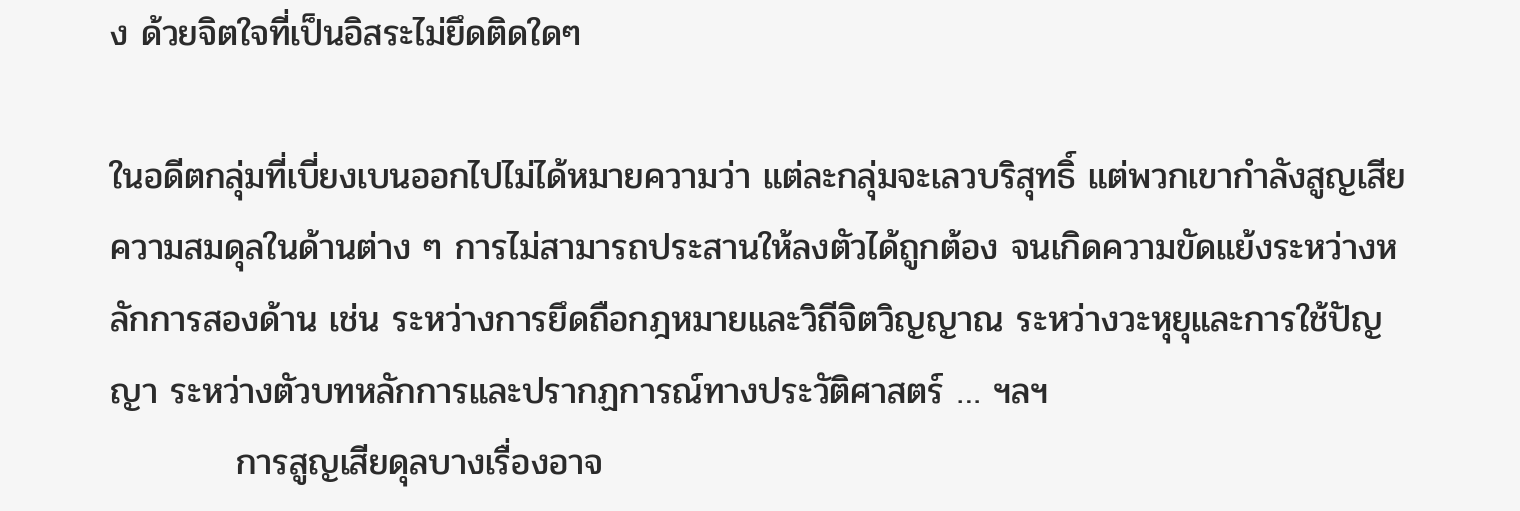ง ด้วยจิตใจที่เป็นอิสระไม่ยึดติดใดๆ

ในอดีตกลุ่มที่เบี่ยงเบนออกไปไม่ได้หมายความว่า แต่ละกลุ่มจะเลวบริสุทธิ์ แต่พวกเขากำลังสูญเสียความสมดุลในด้านต่าง ๆ การไม่สามารถประสานให้ลงตัวได้ถูกต้อง จนเกิดความขัดแย้งระหว่างหลักการสองด้าน เช่น ระหว่างการยึดถือกฎหมายและวิถีจิตวิญญาณ ระหว่างวะหุยุและการใช้ปัญญา ระหว่างตัวบทหลักการและปรากฏการณ์ทางประวัติศาสตร์ … ฯลฯ
          การสูญเสียดุลบางเรื่องอาจ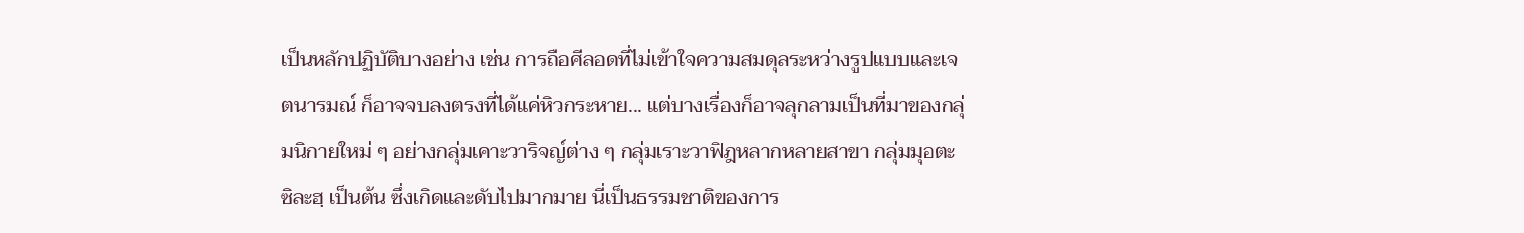เป็นหลักปฏิบัติบางอย่าง เช่น การถือศีลอดที่ไม่เข้าใจความสมดุลระหว่างรูปแบบและเจตนารมณ์ ก็อาจจบลงตรงที่ได้แค่หิวกระหาย... แต่บางเรื่องก็อาจลุกลามเป็นที่มาของกลุ่มนิกายใหม่ ๆ อย่างกลุ่มเคาะวาริจญ์ต่าง ๆ กลุ่มเราะวาฟิฎหลากหลายสาขา กลุ่มมุอตะซิละฮฺ เป็นต้น ซึ่งเกิดและดับไปมากมาย นี่เป็นธรรมชาติของการ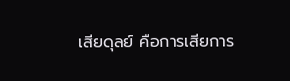เสียดุลย์ คือการเสียการ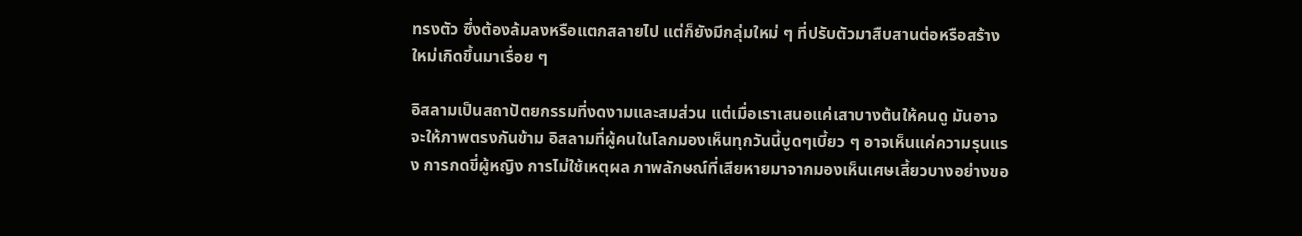ทรงตัว ซึ่งต้องล้มลงหรือแตกสลายไป แต่ก็ยังมีกลุ่มใหม่ ๆ ที่ปรับตัวมาสืบสานต่อหรือสร้างใหม่เกิดขึ้นมาเรื่อย ๆ

อิสลามเป็นสถาปัตยกรรมที่งดงามและสมส่วน แต่เมื่อเราเสนอแค่เสาบางต้นให้คนดู มันอาจจะให้ภาพตรงกันข้าม อิสลามที่ผู้คนในโลกมองเห็นทุกวันนี้บูดๆเบี้ยว ๆ อาจเห็นแค่ความรุนแรง การกดขี่ผู้หญิง การไม่ใช้เหตุผล ภาพลักษณ์ที่เสียหายมาจากมองเห็นเศษเสี้ยวบางอย่างขอ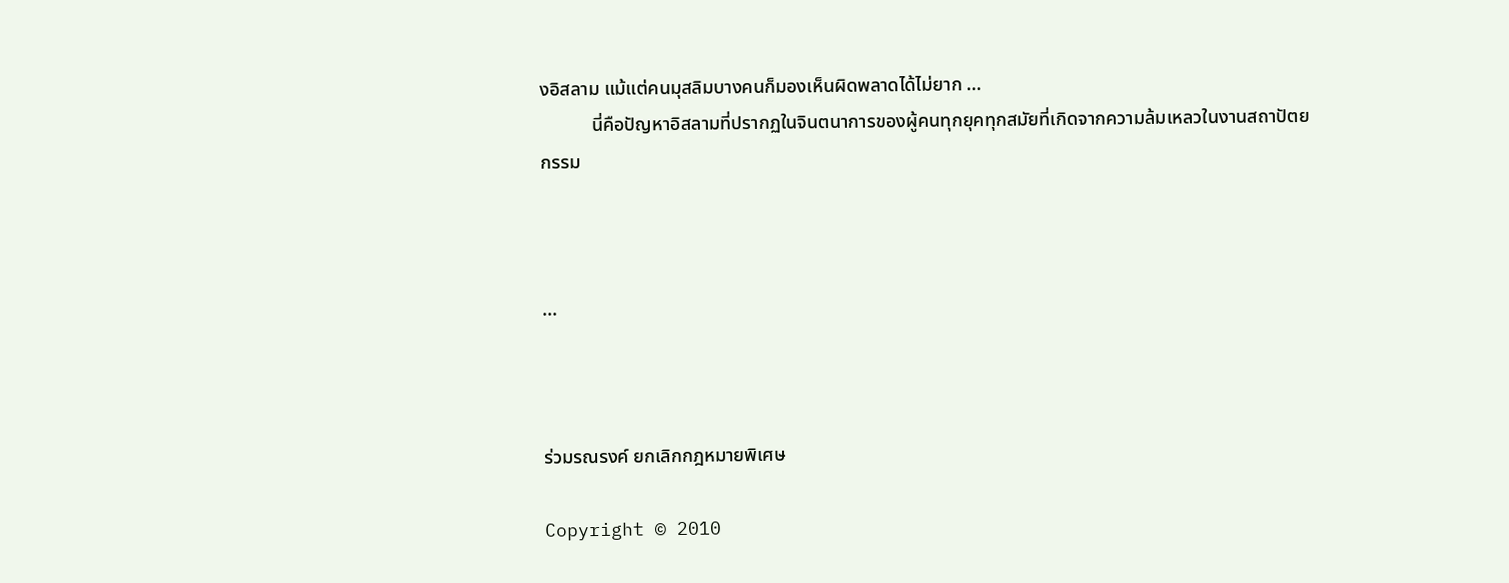งอิสลาม แม้แต่คนมุสลิมบางคนก็มองเห็นผิดพลาดได้ไม่ยาก ...
           นี่คือปัญหาอิสลามที่ปรากฏในจินตนาการของผู้คนทุกยุคทุกสมัยที่เกิดจากความล้มเหลวในงานสถาปัตยกรรม



...



ร่วมรณรงค์ ยกเลิกกฎหมายพิเศษ

Copyright © 2010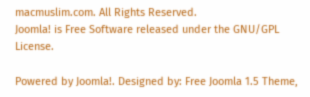macmuslim.com. All Rights Reserved.
Joomla! is Free Software released under the GNU/GPL License.

Powered by Joomla!. Designed by: Free Joomla 1.5 Theme,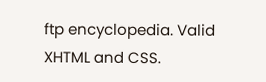ftp encyclopedia. Valid XHTML and CSS.